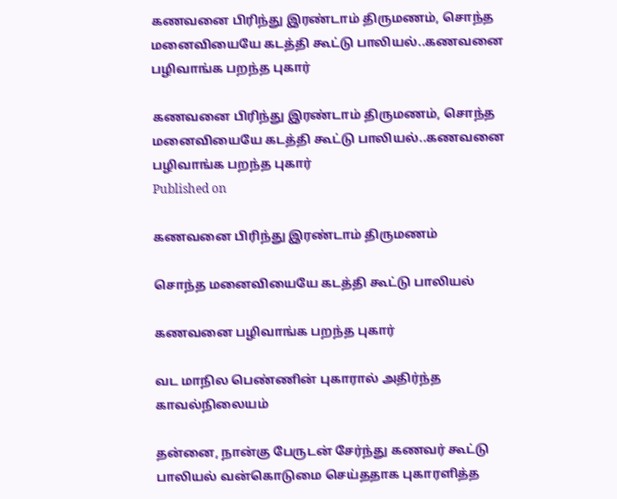கணவனை பிரிந்து இரண்டாம் திருமணம், சொந்த மனைவியையே கடத்தி கூட்டு பாலியல்..கணவனை பழிவாங்க பறந்த புகார்

கணவனை பிரிந்து இரண்டாம் திருமணம், சொந்த மனைவியையே கடத்தி கூட்டு பாலியல்..கணவனை பழிவாங்க பறந்த புகார்
Published on

கணவனை பிரிந்து இரண்டாம் திருமணம்

சொந்த மனைவியையே கடத்தி கூட்டு பாலியல்

கணவனை பழிவாங்க பறந்த புகார்

வட மாநில பெண்ணின் புகாரால் அதிர்ந்த காவல்நிலையம்

தன்னை, நான்கு பேருடன் சேர்ந்து கணவர் கூட்டு பாலியல் வன்கொடுமை செய்ததாக புகாரளித்த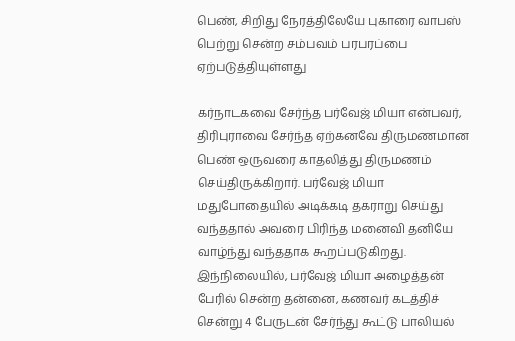பெண், சிறிது நேரத்திலேயே புகாரை வாபஸ் பெற்று சென்ற சம்பவம் பரபரப்பை ஏற்படுத்தியுள்ளது

கர்நாடகவை சேர்ந்த பர்வேஜ் மியா என்பவர், திரிபுராவை சேர்ந்த ஏற்கனவே திருமணமான பெண் ஒருவரை காதலித்து திருமணம் செய்திருக்கிறார். பர்வேஜ் மியா மதுபோதையில் அடிக்கடி தகராறு செய்து வந்ததால் அவரை பிரிந்த மனைவி தனியே வாழ்ந்து வந்ததாக கூறப்படுகிறது. இந்நிலையில், பர்வேஜ் மியா அழைத்தன் பேரில் சென்ற தன்னை, கணவர் கடத்திச் சென்று 4 பேருடன் சேர்ந்து கூட்டு பாலியல்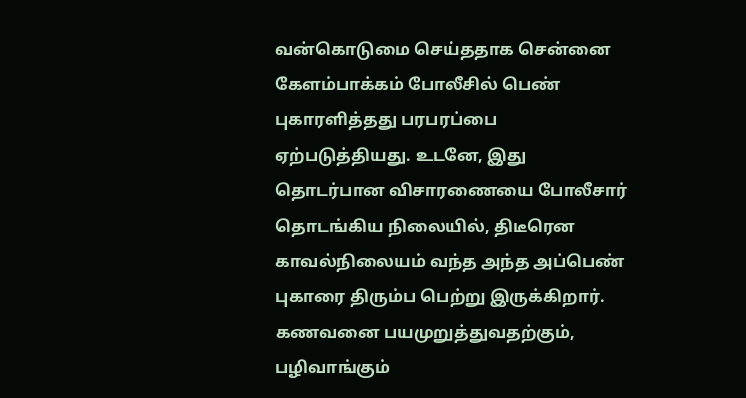வன்கொடுமை செய்ததாக சென்னை கேளம்பாக்கம் போலீசில் பெண் புகாரளித்தது பரபரப்பை ஏற்படுத்தியது. உடனே, இது தொடர்பான விசாரணையை போலீசார் தொடங்கிய நிலையில், திடீரென காவல்நிலையம் வந்த அந்த அப்பெண் புகாரை திரும்ப பெற்று இருக்கிறார். கணவனை பயமுறுத்துவதற்கும், பழிவாங்கும்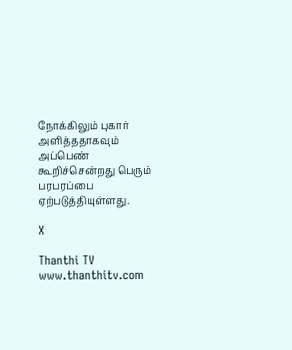நோக்கிலும் புகார் அளித்ததாகவும் அப்பெண் கூறிச்சென்றது பெரும் பரபரப்பை ஏற்படுத்தியுள்ளது.

X

Thanthi TV
www.thanthitv.com